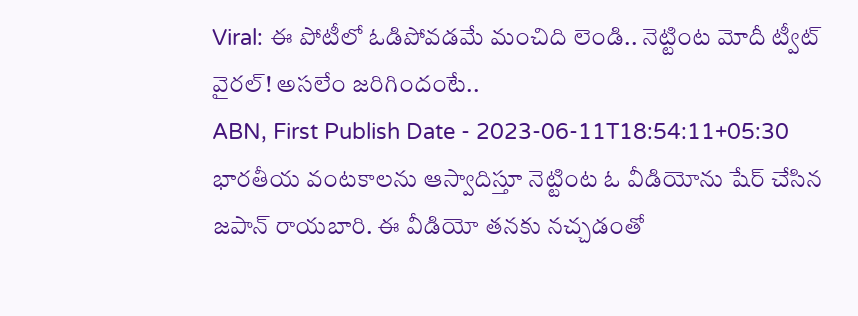Viral: ఈ పోటీలో ఓడిపోవడమే మంచిది లెండి.. నెట్టింట మోదీ ట్వీట్ వైరల్! అసలేం జరిగిందంటే..
ABN, First Publish Date - 2023-06-11T18:54:11+05:30
భారతీయ వంటకాలను ఆస్వాదిస్తూ నెట్టింట ఓ వీడియోను షేర్ చేసిన జపాన్ రాయబారి. ఈ వీడియో తనకు నచ్చడంతో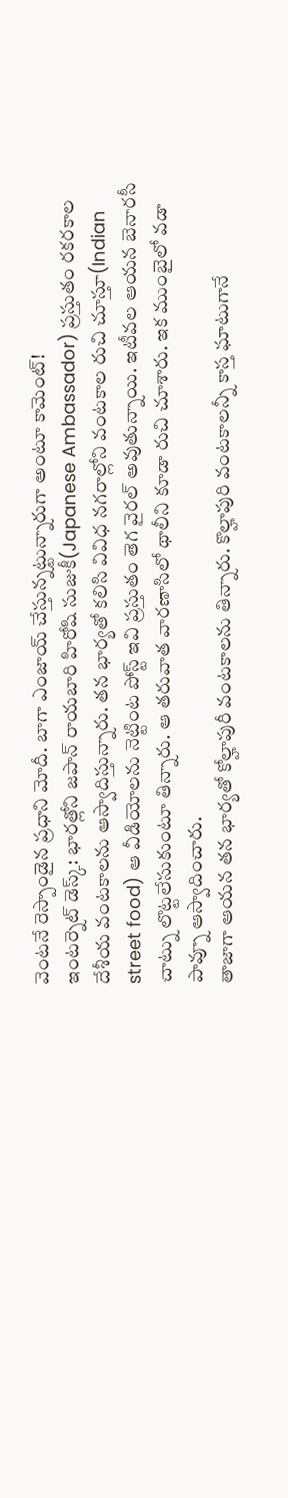వెంటనే రెస్పాండైన ప్రధాని మోదీ. బాగా ఎంజాయ్ చేస్తున్నట్టున్నారుగా అంటూ కామెంట్!
ఇంటర్నెట్ డెస్క్: భారత్లోని జపాన్ రాయబారి హిరోషి సుజుకీ(Japanese Ambassador) ప్రస్తుతం రకరకాల దేశీయ వంటకాలను ఆస్వాదిస్తున్నారు. తన భార్యతో కలిసి వివిధ నగరాల్లోని వంటకాల రుచి చూస్తూ(Indian street food) ఆ వీడియోలను నెట్టింట పోస్ట్ ఇవి ప్రస్తుతం తెగ వైరల్ అవుతున్నాయి. ఇటీవల ఆయన బెనారసీ చాట్ను లొట్టలేసుకుంటూ తిన్నారు. ఆ తరువాత వారణాసిలో థాలీని కూడా రుచి చూశారు. ఇక ముంబైలో వడా పావ్నూ ఆస్వాదించారు.
తాజాగా ఆయన తన భార్యతో కోల్హాపురీ వంటకాలను తిన్నారు. కొల్హాపురి వంటకాలన్నీ కాస్త ఘాటుగానే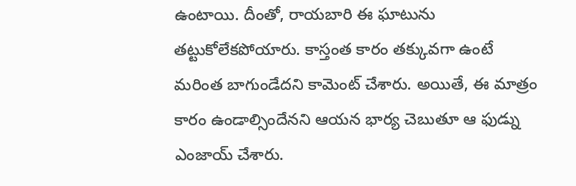ఉంటాయి. దీంతో, రాయబారి ఈ ఘాటును తట్టుకోలేకపోయారు. కాస్తంత కారం తక్కువగా ఉంటే మరింత బాగుండేదని కామెంట్ చేశారు. అయితే, ఈ మాత్రం కారం ఉండాల్సిందేనని ఆయన భార్య చెబుతూ ఆ ఫుడ్ను ఎంజాయ్ చేశారు.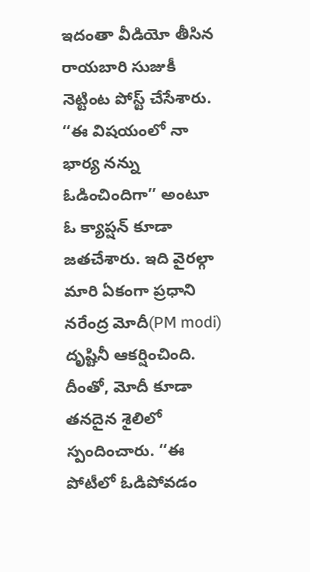ఇదంతా వీడియో తీసిన రాయబారి సుజుకీ నెట్టింట పోస్ట్ చేసేశారు. ‘‘ఈ విషయంలో నా భార్య నన్ను ఓడించిందిగా’’ అంటూ ఓ క్యాప్షన్ కూడా జతచేశారు. ఇది వైరల్గా మారి ఏకంగా ప్రధాని నరేంద్ర మోదీ(PM modi) దృష్టినీ ఆకర్షించింది. దీంతో, మోదీ కూడా తనదైన శైలిలో స్పందించారు. ‘‘ఈ పోటీలో ఓడిపోవడం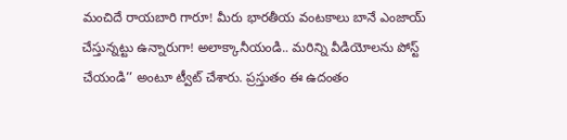మంచిదే రాయబారి గారూ! మీరు భారతీయ వంటకాలు బానే ఎంజాయ్ చేస్తున్నట్టు ఉన్నారుగా! అలాక్కానీయండి.. మరిన్ని వీడియోలను పోస్ట్ చేయండి’’ అంటూ ట్వీట్ చేశారు. ప్రస్తుతం ఈ ఉదంతం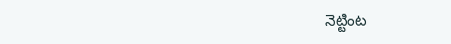నెట్టింట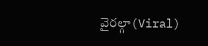వైరల్గా(Viral)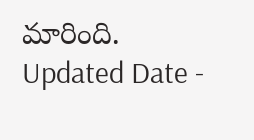మారింది.
Updated Date -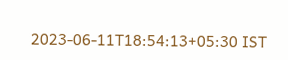2023-06-11T18:54:13+05:30 IST